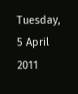Tuesday, 5 April 2011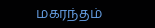மகரந்தம்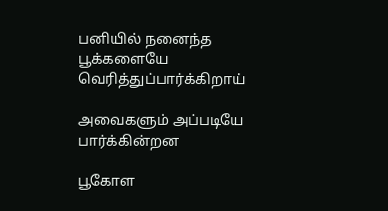பனியில் நனைந்த
பூக்களையே
வெரித்துப்பார்க்கிறாய்

அவைகளும் அப்படியே
பார்க்கின்றன

பூகோள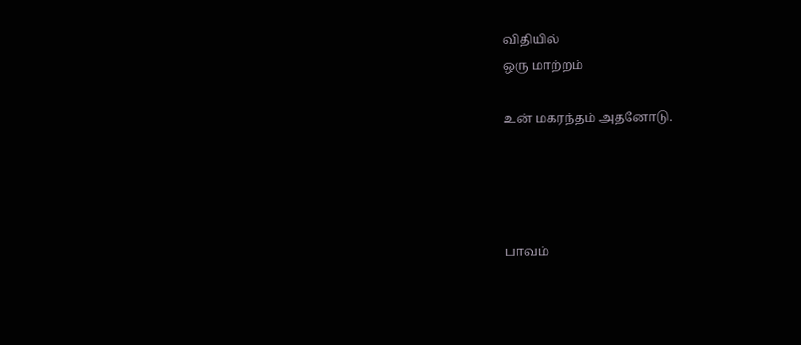விதியில்
ஒரு மாற்றம்

உன் மகரந்தம் அதனோடு.




பாவம்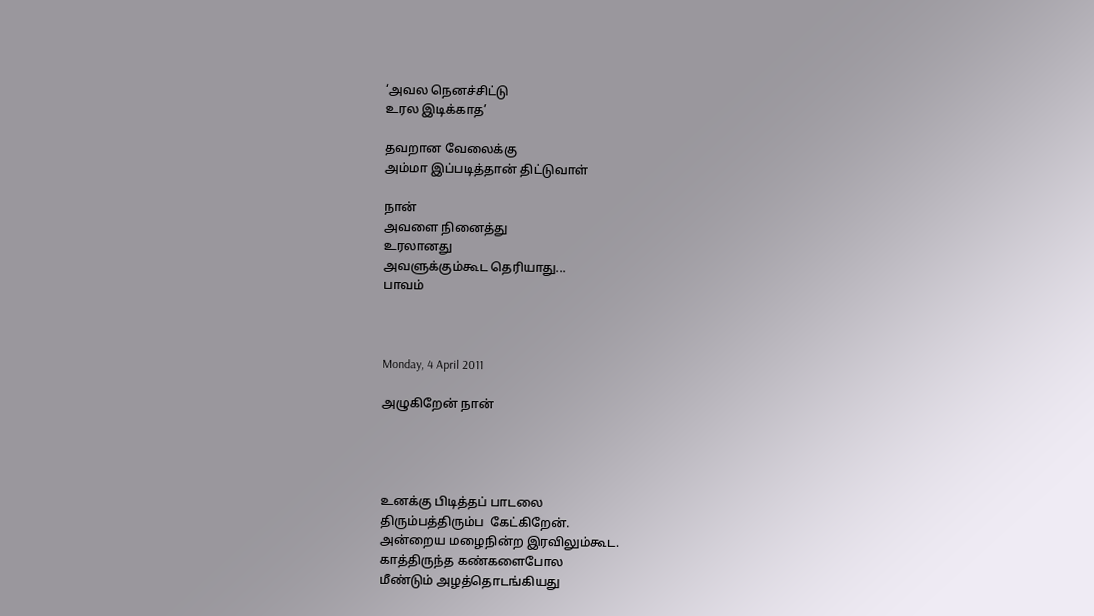‘அவல நெனச்சிட்டு
உரல இடிக்காத’

தவறான வேலைக்கு
அம்மா இப்படித்தான் திட்டுவாள்

நான்
அவளை நினைத்து
உரலானது
அவளுக்கும்கூட தெரியாது...
பாவம்



Monday, 4 April 2011

அழுகிறேன் நான்




உனக்கு பிடித்தப் பாடலை
திரும்பத்திரும்ப  கேட்கிறேன்.
அன்றைய மழைநின்ற இரவிலும்கூட.
காத்திருந்த கண்களைபோல
மீண்டும் அழத்தொடங்கியது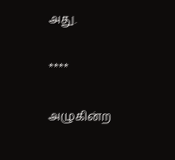அது.

****

அழுகின்ற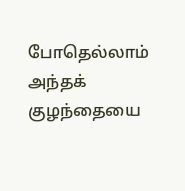போதெல்லாம்
அந்தக் குழந்தையை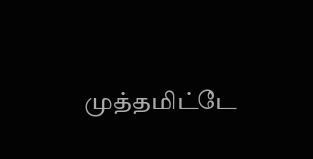முத்தமிட்டே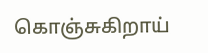கொஞ்சுகிறாய்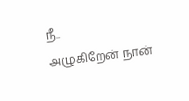நீ..
அழுகிறேன் நான்